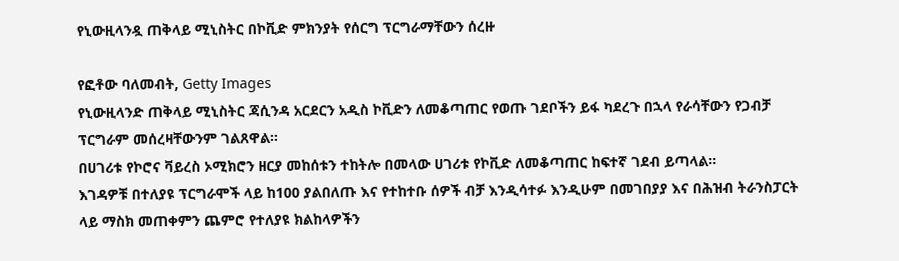የኒውዚላንዷ ጠቅላይ ሚኒስትር በኮቪድ ምክንያት የሰርግ ፕርግራማቸውን ሰረዙ

የፎቶው ባለመብት, Getty Images
የኒውዚላንድ ጠቅላይ ሚኒስትር ጃሲንዳ አርደርን አዲስ ኮቪድን ለመቆጣጠር የወጡ ገደቦችን ይፋ ካደረጉ በኋላ የራሳቸውን የጋብቻ ፕርግራም መሰረዛቸውንም ገልጸዋል።
በሀገሪቱ የኮሮና ቫይረስ ኦሚክሮን ዘርያ መከሰቱን ተከትሎ በመላው ሀገሪቱ የኮቪድ ለመቆጣጠር ከፍተኛ ገደብ ይጣላል።
እገዳዎቹ በተለያዩ ፕርግራሞች ላይ ከ100 ያልበለጡ እና የተከተቡ ሰዎች ብቻ እንዲሳተፉ እንዲሁም በመገበያያ እና በሕዝብ ትራንስፓርት ላይ ማስክ መጠቀምን ጨምሮ የተለያዩ ክልከላዎችን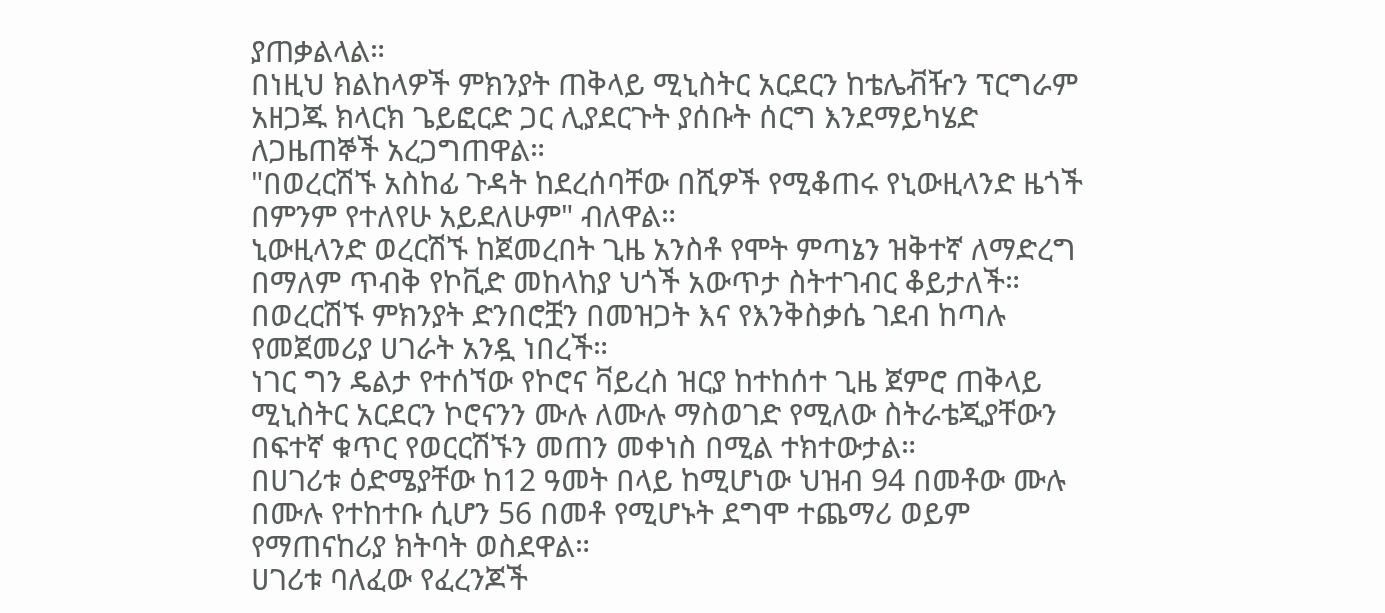ያጠቃልላል።
በነዚህ ክልከላዎች ምክንያት ጠቅላይ ሚኒስትር አርደርን ከቴሌቭዥን ፕርግራም አዘጋጁ ክላርክ ጌይፎርድ ጋር ሊያደርጉት ያሰቡት ሰርግ እንደማይካሄድ ለጋዜጠኞች አረጋግጠዋል።
"በወረርሽኙ አስከፊ ጉዳት ከደረሰባቸው በሺዎች የሚቆጠሩ የኒውዚላንድ ዜጎች በምንም የተለየሁ አይደለሁም" ብለዋል።
ኒውዚላንድ ወረርሽኙ ከጀመረበት ጊዜ አንስቶ የሞት ምጣኔን ዝቅተኛ ለማድረግ በማለም ጥብቅ የኮቪድ መከላከያ ህጎች አውጥታ ስትተገብር ቆይታለች።
በወረርሽኙ ምክንያት ድንበሮቿን በመዝጋት እና የእንቅስቃሴ ገደብ ከጣሉ የመጀመሪያ ሀገራት አንዷ ነበረች።
ነገር ግን ዴልታ የተሰኘው የኮሮና ቫይረስ ዝርያ ከተከሰተ ጊዜ ጀምሮ ጠቅላይ ሚኒስትር አርደርን ኮሮናንን ሙሉ ለሙሉ ማስወገድ የሚለው ስትራቴጂያቸውን በፍተኛ ቁጥር የወርርሽኙን መጠን መቀነስ በሚል ተክተውታል።
በሀገሪቱ ዕድሜያቸው ከ12 ዓመት በላይ ከሚሆነው ህዝብ 94 በመቶው ሙሉ በሙሉ የተከተቡ ሲሆን 56 በመቶ የሚሆኑት ደግሞ ተጨማሪ ወይም የማጠናከሪያ ክትባት ወስደዋል።
ሀገሪቱ ባለፈው የፈረንጆች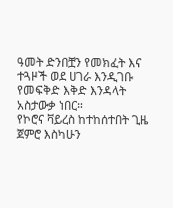ዓመት ድንበቿን የመክፈት እና ተጓዞች ወደ ሀገራ እንዲገቡ የመፍቅድ እቅድ እንዳላት አስታውቃ ነበር።
የኮሮና ቫይረስ ከተከሰተበት ጊዜ ጀምሮ እስካሁን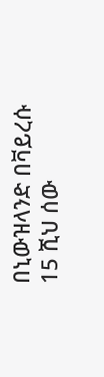በኒውዝላንድ በቫይረሱ 15 ሺህ ሰው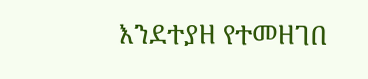እንደተያዘ የተመዘገበ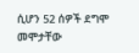ሲሆን 52 ሰዎች ደግሞ መሞታቸው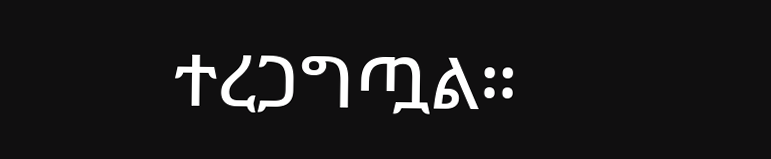ተረጋግጧል።